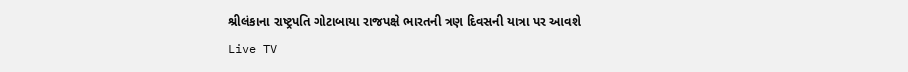શ્રીલંકાના રાષ્ટ્રપતિ ગોટાબાયા રાજપક્ષે ભારતની ત્રણ દિવસની યાત્રા પર આવશે
Live TV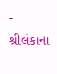-
શ્રીલંકાના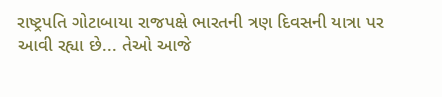રાષ્ટ્રપતિ ગોટાબાયા રાજપક્ષે ભારતની ત્રણ દિવસની યાત્રા પર આવી રહ્યા છે... તેઓ આજે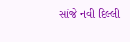સાંજે નવી દિલ્લી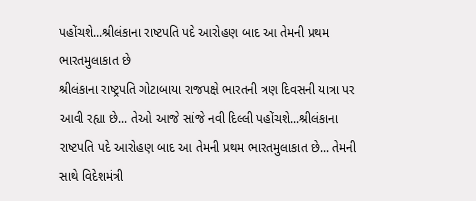પહોંચશે...શ્રીલંકાના રાષ્ટપતિ પદે આરોહણ બાદ આ તેમની પ્રથમ ભારતમુલાકાત છે
શ્રીલંકાના રાષ્ટ્રપતિ ગોટાબાયા રાજપક્ષે ભારતની ત્રણ દિવસની યાત્રા પર આવી રહ્યા છે... તેઓ આજે સાંજે નવી દિલ્લી પહોંચશે...શ્રીલંકાના રાષ્ટપતિ પદે આરોહણ બાદ આ તેમની પ્રથમ ભારતમુલાકાત છે... તેમની સાથે વિદેશમંત્રી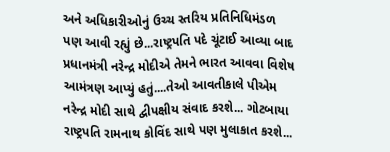અને અધિકારીઓનું ઉચ્ચ સ્તરિય પ્રતિનિધિમંડળ પણ આવી રહ્યું છે...રાષ્ટ્રપતિ પદે ચૂંટાઈ આવ્યા બાદ પ્રધાનમંત્રી નરેન્દ્ર મોદીએ તેમને ભારત આવવા વિશેષ આમંત્રણ આપ્યું હતું....તેઓ આવતીકાલે પીએમ નરેન્દ્ર મોદી સાથે દ્વીપક્ષીય સંવાદ કરશે... ગોટબાયા રાષ્ટ્રપતિ રામનાથ કોવિંદ સાથે પણ મુલાકાત કરશે...